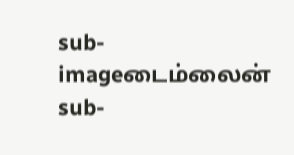sub-imageடைம்லைன்
sub-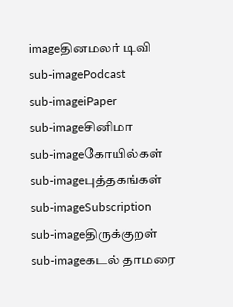imageதினமலர் டிவி
sub-imagePodcast
sub-imageiPaper
sub-imageசினிமா
sub-imageகோயில்கள்
sub-imageபுத்தகங்கள்
sub-imageSubscription
sub-imageதிருக்குறள்
sub-imageகடல் தாமரை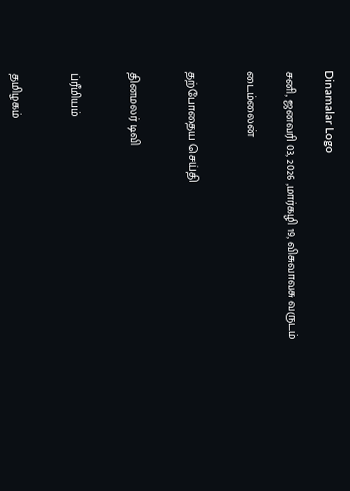Dinamalar Logo

சனி, ஜனவரி 03, 2026 ,மார்கழி 19, விசுவாவசு வருடம்

டைம்லைன்


தற்போதைய செய்தி


தினமலர் டிவி


ப்ரீமியம்


தமிழகம்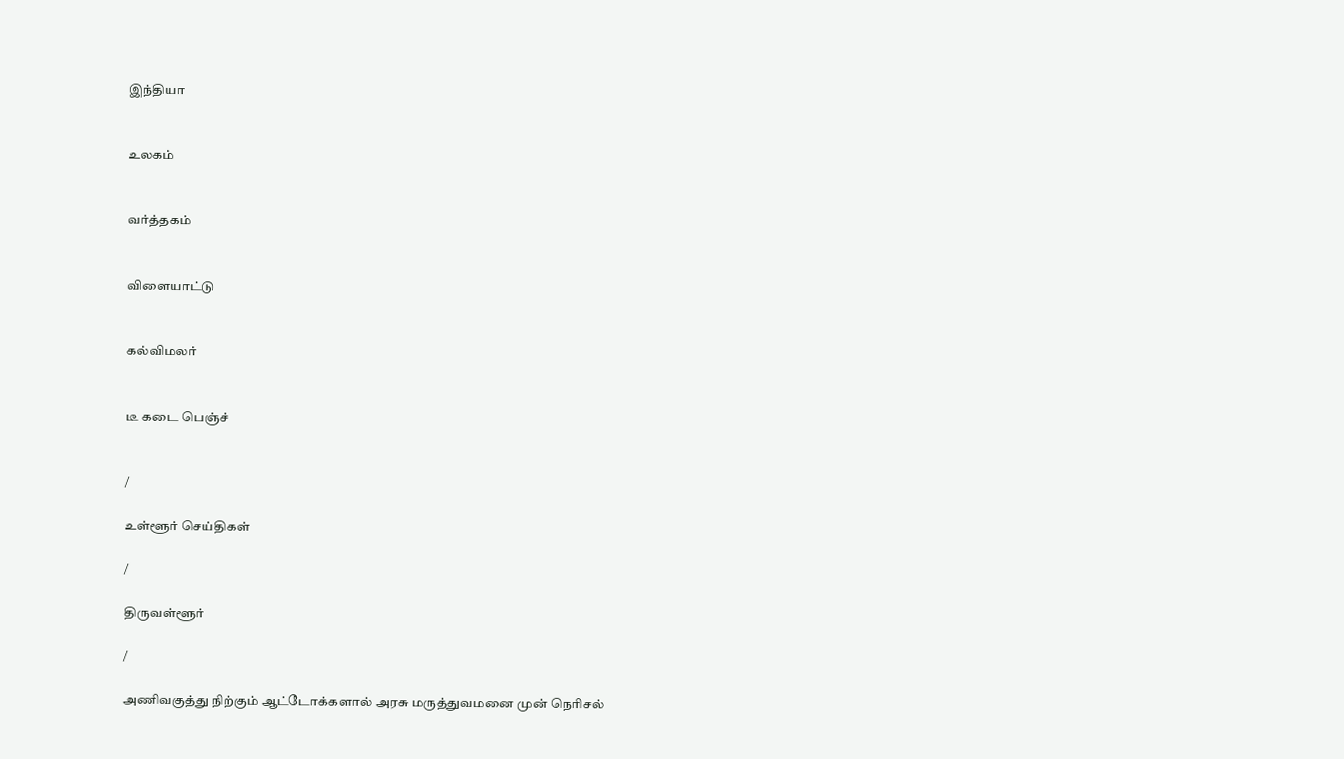இந்தியா


உலகம்


வர்த்தகம்


விளையாட்டு


கல்விமலர்


டீ கடை பெஞ்ச்


/

உள்ளூர் செய்திகள்

/

திருவள்ளூர்

/

அணிவகுத்து நிற்கும் ஆட்டோக்களால் அரசு மருத்துவமனை முன் நெரிசல்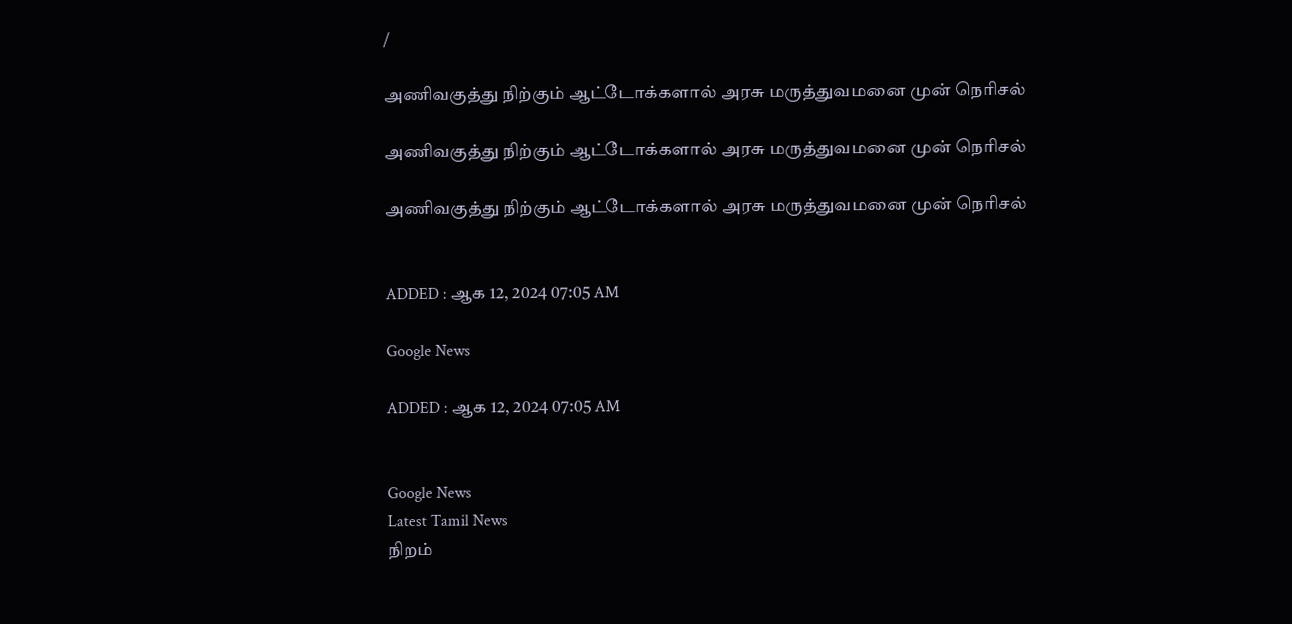/

அணிவகுத்து நிற்கும் ஆட்டோக்களால் அரசு மருத்துவமனை முன் நெரிசல்

அணிவகுத்து நிற்கும் ஆட்டோக்களால் அரசு மருத்துவமனை முன் நெரிசல்

அணிவகுத்து நிற்கும் ஆட்டோக்களால் அரசு மருத்துவமனை முன் நெரிசல்


ADDED : ஆக 12, 2024 07:05 AM

Google News

ADDED : ஆக 12, 2024 07:05 AM


Google News
Latest Tamil News
நிறம்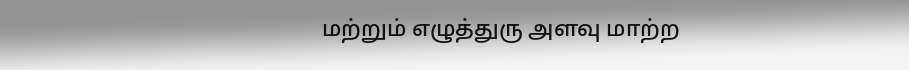மற்றும் எழுத்துரு அளவு மாற்ற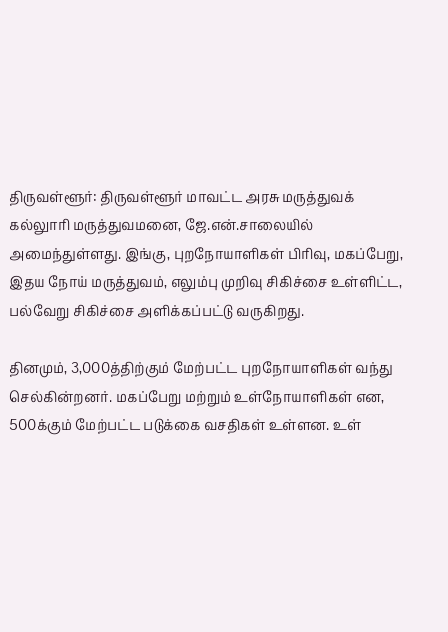திருவள்ளூர்: திருவள்ளூர் மாவட்ட அரசு மருத்துவக் கல்லுாரி மருத்துவமனை, ஜே.என்.சாலையில் அமைந்துள்ளது. இங்கு, புறநோயாளிகள் பிரிவு, மகப்பேறு, இதய நோய் மருத்துவம், எலும்பு முறிவு சிகிச்சை உள்ளிட்ட, பல்வேறு சிகிச்சை அளிக்கப்பட்டு வருகிறது.

தினமும், 3,000த்திற்கும் மேற்பட்ட புறநோயாளிகள் வந்து செல்கின்றனர். மகப்பேறு மற்றும் உள்நோயாளிகள் என, 500க்கும் மேற்பட்ட படுக்கை வசதிகள் உள்ளன. உள்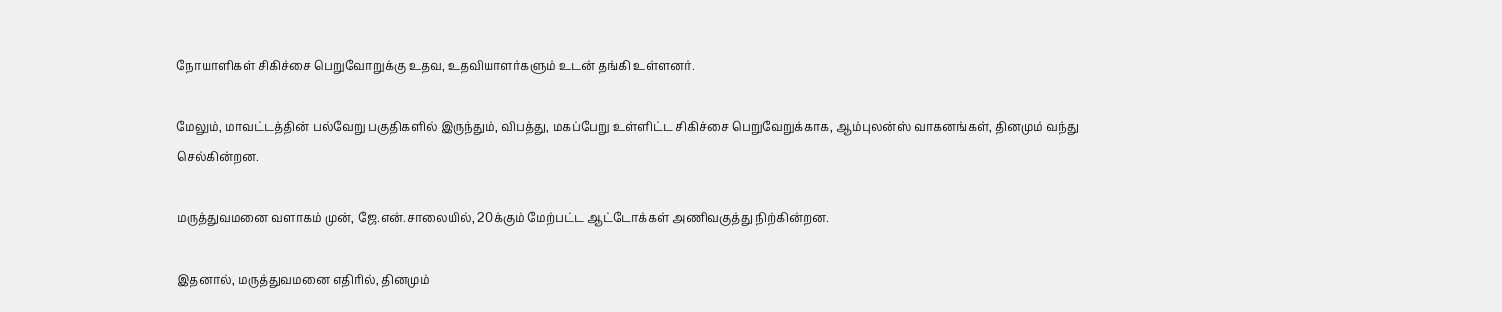நோயாளிகள் சிகிச்சை பெறுவோறுக்கு உதவ, உதவியாளர்களும் உடன் தங்கி உள்ளனர்.

மேலும், மாவட்டத்தின் பல்வேறு பகுதிகளில் இருந்தும், விபத்து, மகப்பேறு உள்ளிட்ட சிகிச்சை பெறுவேறுக்காக, ஆம்புலன்ஸ் வாகனங்கள், தினமும் வந்து செல்கின்றன.

மருத்துவமனை வளாகம் முன், ஜே.என்.சாலையில், 20க்கும் மேற்பட்ட ஆட்டோக்கள் அணிவகுத்து நிற்கின்றன.

இதனால், மருத்துவமனை எதிரில், தினமும்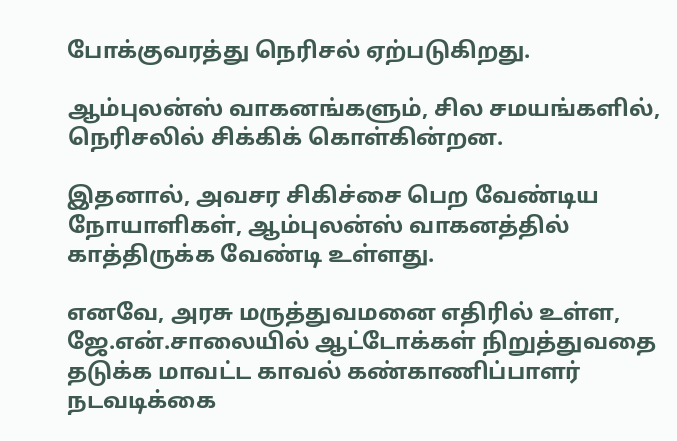போக்குவரத்து நெரிசல் ஏற்படுகிறது.

ஆம்புலன்ஸ் வாகனங்களும், சில சமயங்களில், நெரிசலில் சிக்கிக் கொள்கின்றன.

இதனால், அவசர சிகிச்சை பெற வேண்டிய நோயாளிகள், ஆம்புலன்ஸ் வாகனத்தில் காத்திருக்க வேண்டி உள்ளது.

எனவே, அரசு மருத்துவமனை எதிரில் உள்ள, ஜே.என்.சாலையில் ஆட்டோக்கள் நிறுத்துவதை தடுக்க மாவட்ட காவல் கண்காணிப்பாளர் நடவடிக்கை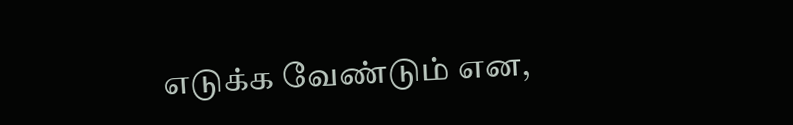எடுக்க வேண்டும் என,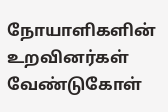நோயாளிகளின் உறவினர்கள் வேண்டுகோள்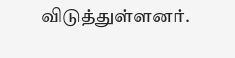விடுத்துள்ளனர்.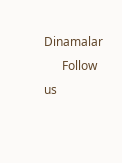Dinamalar
      Follow us